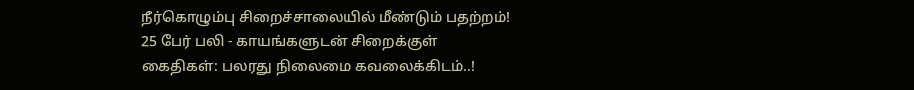நீர்கொழும்பு சிறைச்சாலையில் மீண்டும் பதற்றம்! 25 பேர் பலி - காயங்களுடன் சிறைக்குள் கைதிகள்: பலரது நிலைமை கவலைக்கிடம்..!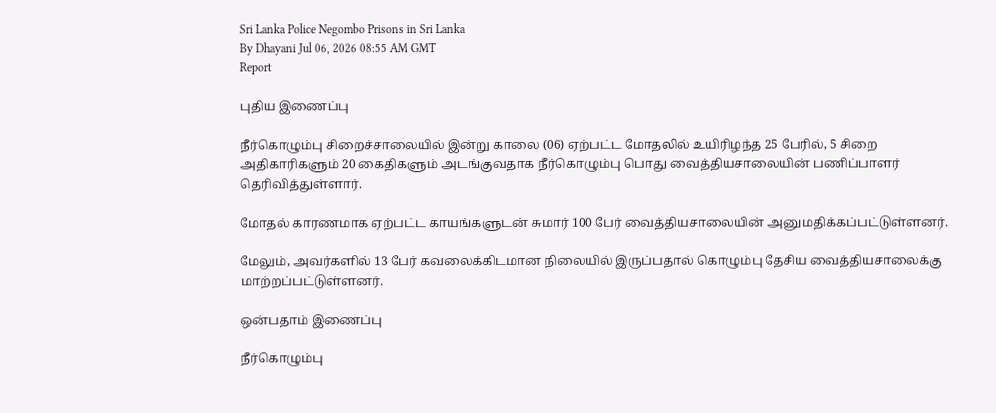Sri Lanka Police Negombo Prisons in Sri Lanka
By Dhayani Jul 06, 2026 08:55 AM GMT
Report

புதிய இணைப்பு

நீர்கொழும்பு சிறைச்சாலையில் இன்று காலை (06) ஏற்பட்ட மோதலில் உயிரிழந்த 25 பேரில், 5 சிறை அதிகாரிகளும் 20 கைதிகளும் அடங்குவதாக நீர்கொழும்பு பொது வைத்தியசாலையின் பணிப்பாளர் தெரிவித்துள்ளார்.

மோதல் காரணமாக ஏற்பட்ட காயங்களுடன் சுமார் 100 பேர் வைத்தியசாலையின் அனுமதிக்கப்பட்டுள்ளனர்.

மேலும், அவர்களில் 13 பேர் கவலைக்கிடமான நிலையில் இருப்பதால் கொழும்பு தேசிய வைத்தியசாலைக்கு மாற்றப்பட்டுள்ளனர்.

ஒன்பதாம் இணைப்பு

நீர்கொழும்பு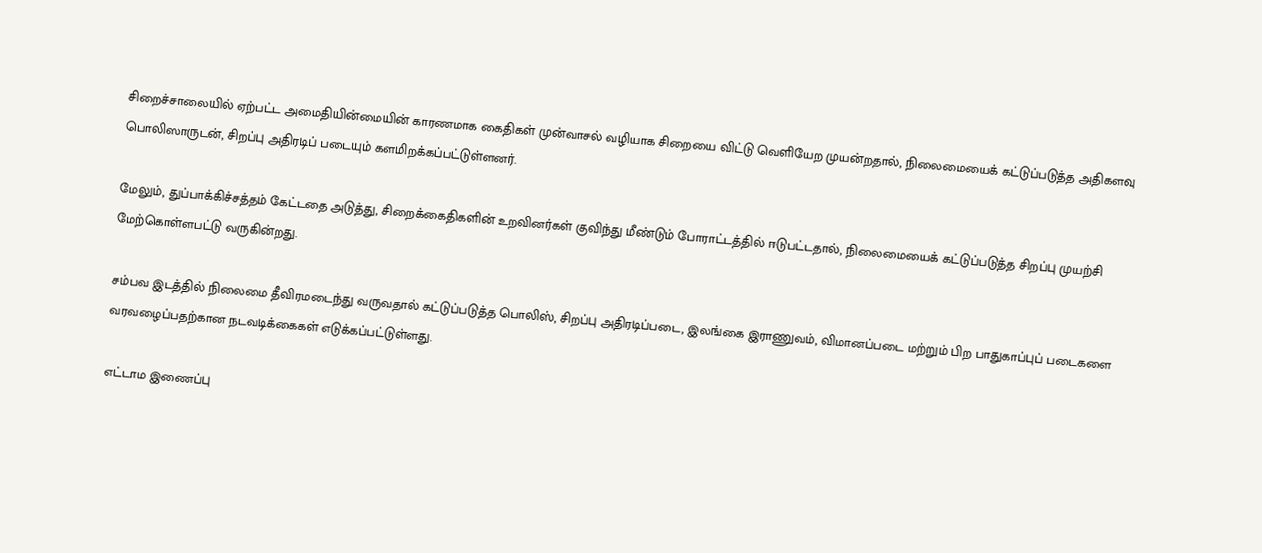சிறைச்சாலையில் ஏற்பட்ட அமைதியின்மையின் காரணமாக கைதிகள் முன்வாசல் வழியாக சிறையை விட்டு வெளியேற முயன்றதால், நிலைமையைக் கட்டுப்படுத்த அதிகளவு பொலிஸாருடன், சிறப்பு அதிரடிப் படையும் களமிறக்கப்பட்டுள்ளனர்.

மேலும், துப்பாக்கிச்சத்தம் கேட்டதை அடுத்து, சிறைக்கைதிகளின் உறவினர்கள் குவிந்து மீண்டும் போராட்டத்தில் ஈடுபட்டதால், நிலைமையைக் கட்டுப்படுத்த சிறப்பு முயற்சி மேற்கொள்ளபட்டு வருகின்றது.

சம்பவ இடத்தில் நிலைமை தீவிரமடைந்து வருவதால் கட்டுப்படுத்த பொலிஸ், சிறப்பு அதிரடிப்படை, இலங்கை இராணுவம், விமானப்படை மற்றும் பிற பாதுகாப்புப் படைகளை வரவழைப்பதற்கான நடவடிக்கைகள் எடுக்கப்பட்டுள்ளது.

எட்டாம இணைப்பு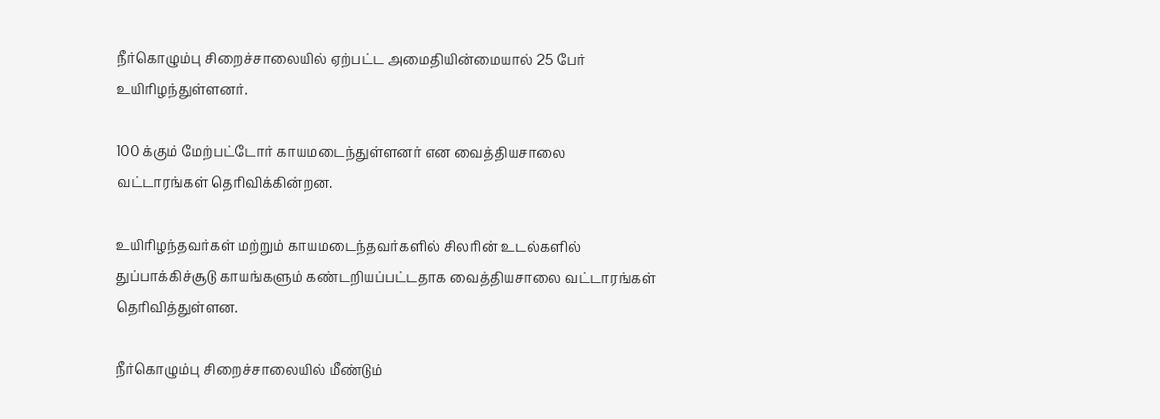நீர்கொழும்பு சிறைச்சாலையில் ஏற்பட்ட அமைதியின்மையால் 25 பேர் உயிரிழந்துள்ளனர்.

100 க்கும் மேற்பட்டோர் காயமடைந்துள்ளனர் என வைத்தியசாலை வட்டாரங்கள் தெரிவிக்கின்றன.

உயிரிழந்தவர்கள் மற்றும் காயமடைந்தவர்களில் சிலரின் உடல்களில் துப்பாக்கிச்சூடு காயங்களும் கண்டறியப்பட்டதாக வைத்தியசாலை வட்டாரங்கள் தெரிவித்துள்ளன.

நீர்கொழும்பு சிறைச்சாலையில் மீண்டும்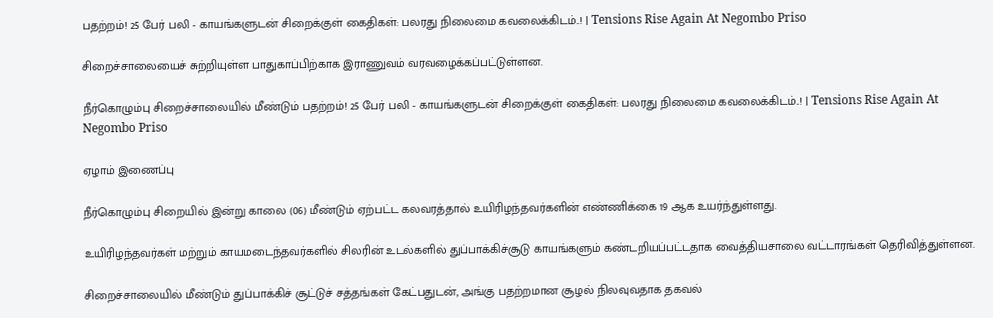பதற்றம்! 25 பேர் பலி - காயங்களுடன் சிறைக்குள் கைதிகள்: பலரது நிலைமை கவலைக்கிடம்..! | Tensions Rise Again At Negombo Priso

சிறைச்சாலையைச் சுற்றியுள்ள பாதுகாப்பிற்காக இராணுவம் வரவழைக்கப்பட்டுள்ளன.

நீர்கொழும்பு சிறைச்சாலையில் மீண்டும் பதற்றம்! 25 பேர் பலி - காயங்களுடன் சிறைக்குள் கைதிகள்: பலரது நிலைமை கவலைக்கிடம்..! | Tensions Rise Again At Negombo Priso

ஏழாம் இணைப்பு

நீர்கொழும்பு சிறையில் இன்று காலை (06) மீண்டும் ஏற்பட்ட கலவரத்தால் உயிரிழந்தவர்களின் எண்ணிக்கை 19 ஆக உயர்ந்துள்ளது.

உயிரிழந்தவர்கள் மற்றும் காயமடைந்தவர்களில் சிலரின் உடல்களில் துப்பாக்கிச்சூடு காயங்களும் கண்டறியப்பட்டதாக வைத்தியசாலை வட்டாரங்கள் தெரிவித்துள்ளன.

சிறைச்சாலையில் மீண்டும் துப்பாக்கிச் சூட்டுச் சத்தங்கள் கேட்பதுடன், அங்கு பதற்றமான சூழல் நிலவுவதாக தகவல்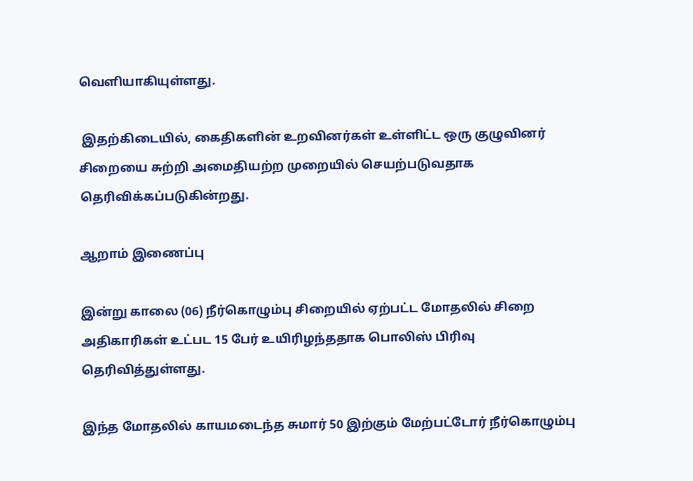வெளியாகியுள்ளது.

 இதற்கிடையில், கைதிகளின் உறவினர்கள் உள்ளிட்ட ஒரு குழுவினர் சிறையை சுற்றி அமைதியற்ற முறையில் செயற்படுவதாக தெரிவிக்கப்படுகின்றது.

ஆறாம் இணைப்பு

இன்று காலை (06) நீர்கொழும்பு சிறையில் ஏற்பட்ட மோதலில் சிறை அதிகாரிகள் உட்பட 15 பேர் உயிரிழந்ததாக பொலிஸ் பிரிவு தெரிவித்துள்ளது.

இந்த மோதலில் காயமடைந்த சுமார் 50 இற்கும் மேற்பட்டோர் நீர்கொழும்பு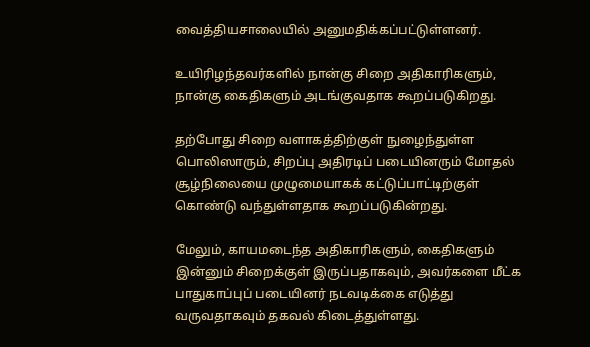வைத்தியசாலையில் அனுமதிக்கப்பட்டுள்ளனர்.

உயிரிழந்தவர்களில் நான்கு சிறை அதிகாரிகளும், நான்கு கைதிகளும் அடங்குவதாக கூறப்படுகிறது.

தற்போது சிறை வளாகத்திற்குள் நுழைந்துள்ள பொலிஸாரும், சிறப்பு அதிரடிப் படையினரும் மோதல் சூழ்நிலையை முழுமையாகக் கட்டுப்பாட்டிற்குள் கொண்டு வந்துள்ளதாக கூறப்படுகின்றது.

மேலும், காயமடைந்த அதிகாரிகளும், கைதிகளும் இன்னும் சிறைக்குள் இருப்பதாகவும், அவர்களை மீட்க பாதுகாப்புப் படையினர் நடவடிக்கை எடுத்து வருவதாகவும் தகவல் கிடைத்துள்ளது.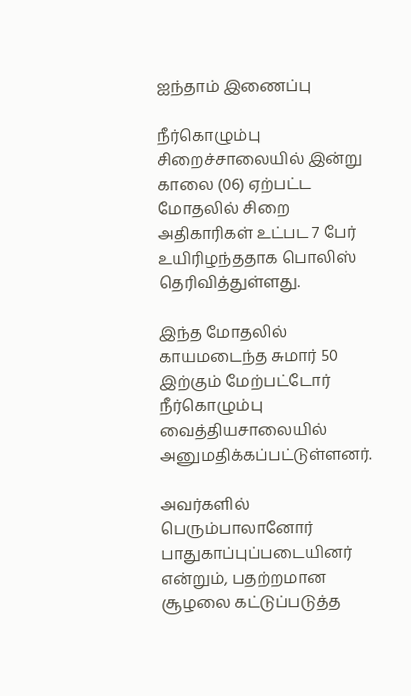ஐந்தாம் இணைப்பு

நீர்கொழும்பு சிறைச்சாலையில் இன்று காலை (06) ஏற்பட்ட மோதலில் சிறை அதிகாரிகள் உட்பட 7 பேர் உயிரிழந்ததாக பொலிஸ் தெரிவித்துள்ளது.

இந்த மோதலில் காயமடைந்த சுமார் 50 இற்கும் மேற்பட்டோர் நீர்கொழும்பு வைத்தியசாலையில் அனுமதிக்கப்பட்டுள்ளனர்.

அவர்களில் பெரும்பாலானோர் பாதுகாப்புப்படையினர் என்றும், பதற்றமான சூழலை கட்டுப்படுத்த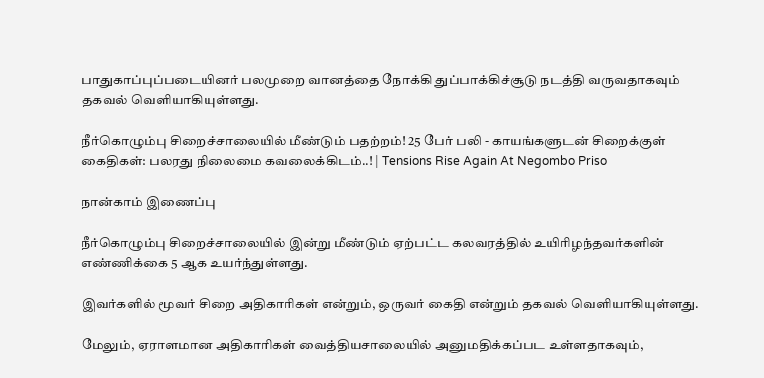பாதுகாப்புப்படையினர் பலமுறை வானத்தை நோக்கி துப்பாக்கிச்சூடு நடத்தி வருவதாகவும் தகவல் வெளியாகியுள்ளது.

நீர்கொழும்பு சிறைச்சாலையில் மீண்டும் பதற்றம்! 25 பேர் பலி - காயங்களுடன் சிறைக்குள் கைதிகள்: பலரது நிலைமை கவலைக்கிடம்..! | Tensions Rise Again At Negombo Priso

நான்காம் இணைப்பு

நீர்கொழும்பு சிறைச்சாலையில் இன்று மீண்டும் ஏற்பட்ட கலவரத்தில் உயிரிழந்தவர்களின் எண்ணிக்கை 5 ஆக உயர்ந்துள்ளது.

இவர்களில் மூவர் சிறை அதிகாரிகள் என்றும், ஒருவர் கைதி என்றும் தகவல் வெளியாகியுள்ளது.

மேலும், ஏராளமான அதிகாரிகள் வைத்தியசாலையில் அனுமதிக்கப்பட உள்ளதாகவும்,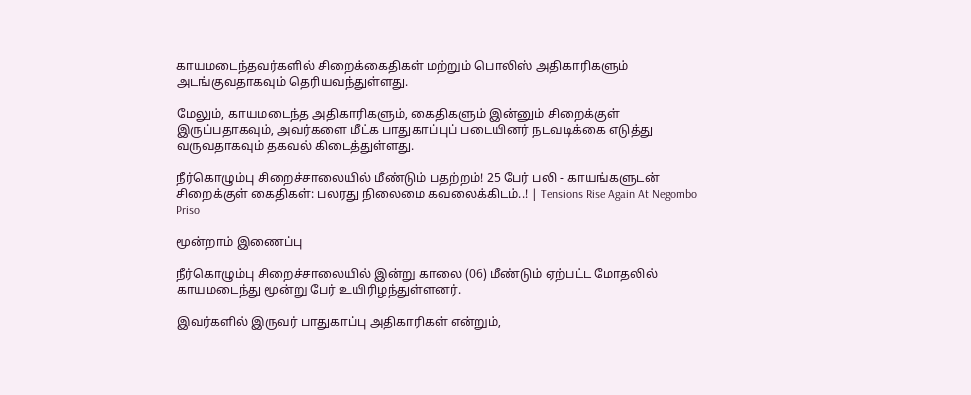காயமடைந்தவர்களில் சிறைக்கைதிகள் மற்றும் பொலிஸ் அதிகாரிகளும் அடங்குவதாகவும் தெரியவந்துள்ளது.

மேலும், காயமடைந்த அதிகாரிகளும், கைதிகளும் இன்னும் சிறைக்குள் இருப்பதாகவும், அவர்களை மீட்க பாதுகாப்புப் படையினர் நடவடிக்கை எடுத்து வருவதாகவும் தகவல் கிடைத்துள்ளது.

நீர்கொழும்பு சிறைச்சாலையில் மீண்டும் பதற்றம்! 25 பேர் பலி - காயங்களுடன் சிறைக்குள் கைதிகள்: பலரது நிலைமை கவலைக்கிடம்..! | Tensions Rise Again At Negombo Priso

மூன்றாம் இணைப்பு

நீர்கொழும்பு சிறைச்சாலையில் இன்று காலை (06) மீண்டும் ஏற்பட்ட மோதலில் காயமடைந்து மூன்று பேர் உயிரிழந்துள்ளனர்.

இவர்களில் இருவர் பாதுகாப்பு அதிகாரிகள் என்றும்,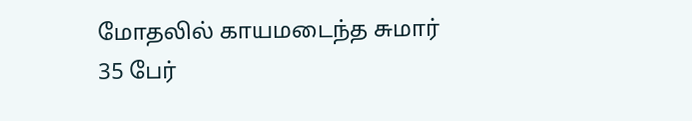மோதலில் காயமடைந்த சுமார் 35 பேர்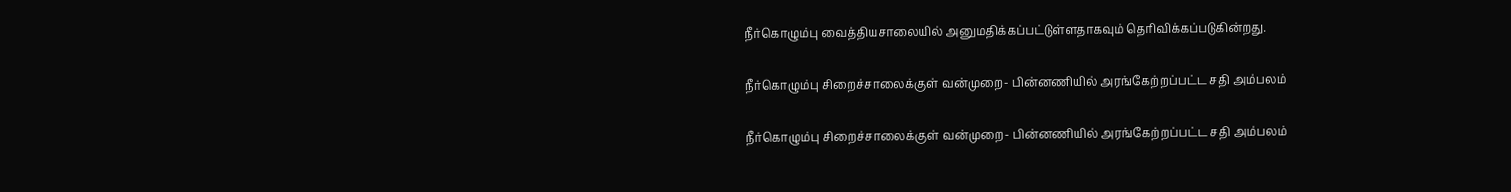நீர்கொழும்பு வைத்தியசாலையில் அனுமதிக்கப்பட்டுள்ளதாகவும் தெரிவிக்கப்படுகின்றது.

நீர்கொழும்பு சிறைச்சாலைக்குள் வன்முறை- பின்னணியில் அரங்கேற்றப்பட்ட சதி அம்பலம்

நீர்கொழும்பு சிறைச்சாலைக்குள் வன்முறை- பின்னணியில் அரங்கேற்றப்பட்ட சதி அம்பலம்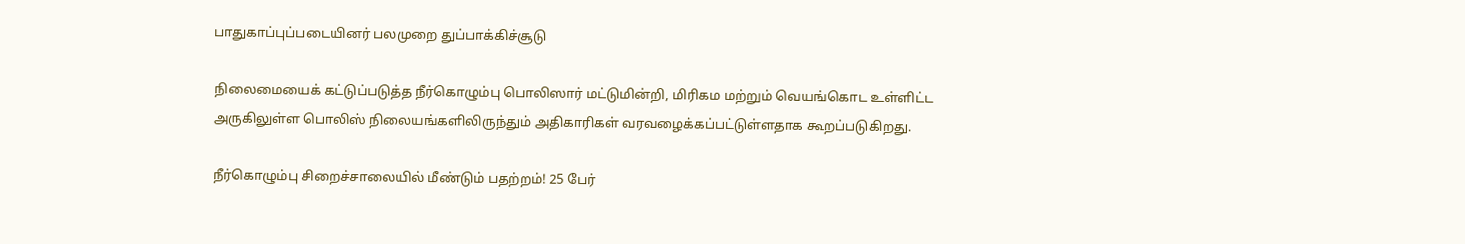பாதுகாப்புப்படையினர் பலமுறை துப்பாக்கிச்சூடு

நிலைமையைக் கட்டுப்படுத்த நீர்கொழும்பு பொலிஸார் மட்டுமின்றி, மிரிகம மற்றும் வெயங்கொட உள்ளிட்ட அருகிலுள்ள பொலிஸ் நிலையங்களிலிருந்தும் அதிகாரிகள் வரவழைக்கப்பட்டுள்ளதாக கூறப்படுகிறது.

நீர்கொழும்பு சிறைச்சாலையில் மீண்டும் பதற்றம்! 25 பேர்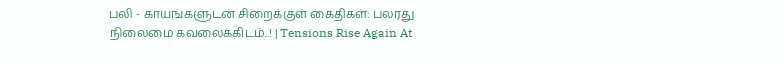பலி - காயங்களுடன் சிறைக்குள் கைதிகள்: பலரது நிலைமை கவலைக்கிடம்..! | Tensions Rise Again At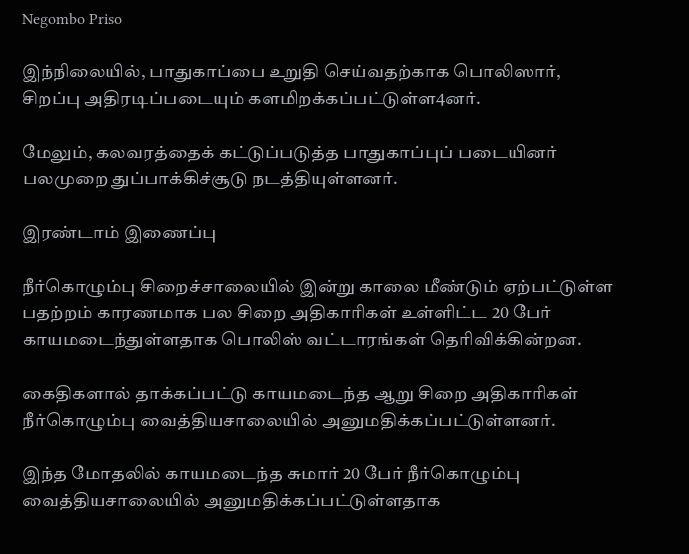Negombo Priso

இந்நிலையில், பாதுகாப்பை உறுதி செய்வதற்காக பொலிஸார், சிறப்பு அதிரடிப்படையும் களமிறக்கப்பட்டுள்ள4னர்.

மேலும், கலவரத்தைக் கட்டுப்படுத்த பாதுகாப்புப் படையினர் பலமுறை துப்பாக்கிச்சூடு நடத்தியுள்ளனர்.

இரண்டாம் இணைப்பு

நீர்கொழும்பு சிறைச்சாலையில் இன்று காலை மீண்டும் ஏற்பட்டுள்ள பதற்றம் காரணமாக பல சிறை அதிகாரிகள் உள்ளிட்ட 20 பேர் காயமடைந்துள்ளதாக பொலிஸ் வட்டாரங்கள் தெரிவிக்கின்றன.

கைதிகளால் தாக்கப்பட்டு காயமடைந்த ஆறு சிறை அதிகாரிகள் நீர்கொழும்பு வைத்தியசாலையில் அனுமதிக்கப்பட்டுள்ளனர்.

இந்த மோதலில் காயமடைந்த சுமார் 20 பேர் நீர்கொழும்பு வைத்தியசாலையில் அனுமதிக்கப்பட்டுள்ளதாக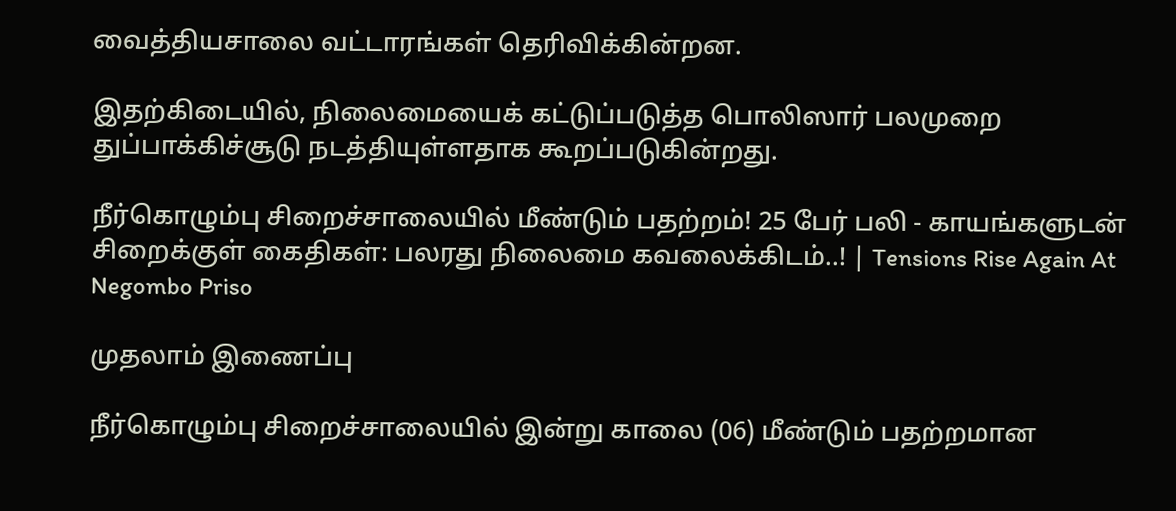வைத்தியசாலை வட்டாரங்கள் தெரிவிக்கின்றன.

இதற்கிடையில், நிலைமையைக் கட்டுப்படுத்த பொலிஸார் பலமுறை துப்பாக்கிச்சூடு நடத்தியுள்ளதாக கூறப்படுகின்றது.

நீர்கொழும்பு சிறைச்சாலையில் மீண்டும் பதற்றம்! 25 பேர் பலி - காயங்களுடன் சிறைக்குள் கைதிகள்: பலரது நிலைமை கவலைக்கிடம்..! | Tensions Rise Again At Negombo Priso

முதலாம் இணைப்பு

நீர்கொழும்பு சிறைச்சாலையில் இன்று காலை (06) மீண்டும் பதற்றமான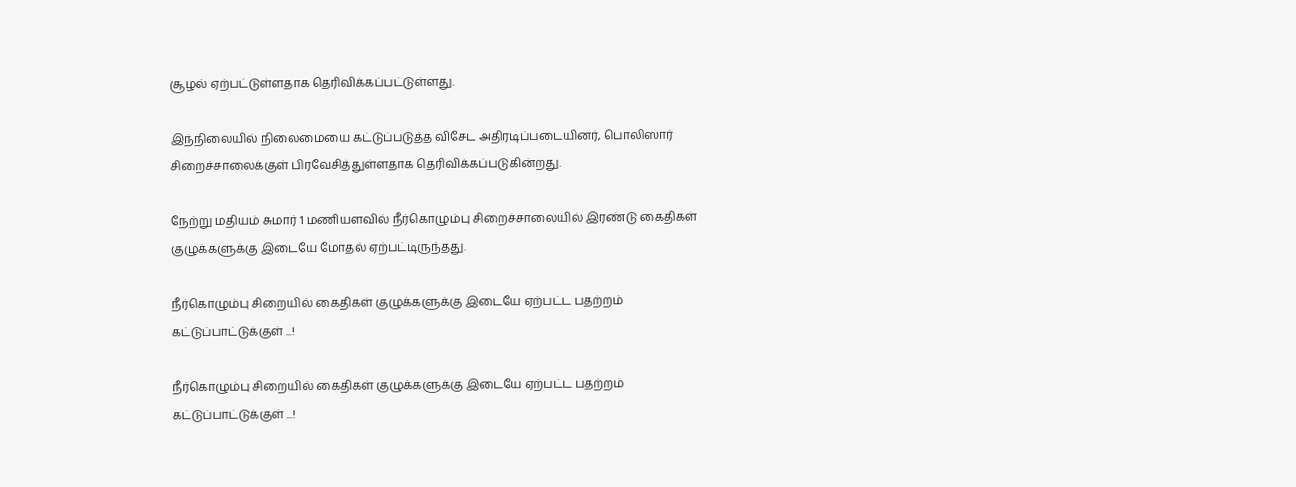சூழல் ஏற்பட்டுள்ளதாக தெரிவிக்கப்பட்டுள்ளது.

இந்நிலையில் நிலைமையை கட்டுப்படுத்த விசேட அதிரடிப்படையினர், பொலிஸார் சிறைச்சாலைக்குள் பிரவேசித்துள்ளதாக தெரிவிக்கப்படுகின்றது.

நேற்று மதியம் சுமார் 1 மணியளவில் நீர்கொழும்பு சிறைச்சாலையில் இரண்டு கைதிகள் குழுக்களுக்கு இடையே மோதல் ஏற்பட்டிருந்தது.

நீர்கொழும்பு சிறையில் கைதிகள் குழுக்களுக்கு இடையே ஏற்பட்ட பதற்றம் கட்டுப்பாட்டுக்குள் ...!

நீர்கொழும்பு சிறையில் கைதிகள் குழுக்களுக்கு இடையே ஏற்பட்ட பதற்றம் கட்டுப்பாட்டுக்குள் ...!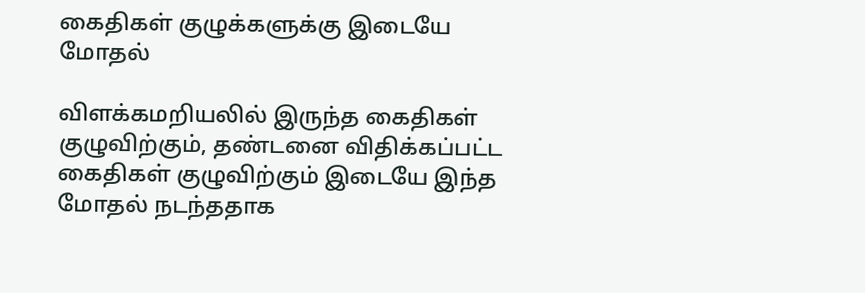கைதிகள் குழுக்களுக்கு இடையே மோதல்

விளக்கமறியலில் இருந்த கைதிகள் குழுவிற்கும், தண்டனை விதிக்கப்பட்ட கைதிகள் குழுவிற்கும் இடையே இந்த மோதல் நடந்ததாக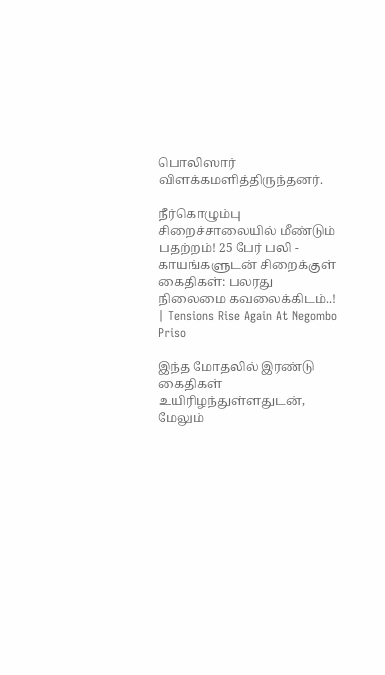பொலிஸார் விளக்கமளித்திருந்தனர்.

நீர்கொழும்பு சிறைச்சாலையில் மீண்டும் பதற்றம்! 25 பேர் பலி - காயங்களுடன் சிறைக்குள் கைதிகள்: பலரது நிலைமை கவலைக்கிடம்..! | Tensions Rise Again At Negombo Priso

இந்த மோதலில் இரண்டு கைதிகள் உயிரிழந்துள்ளதுடன், மேலும்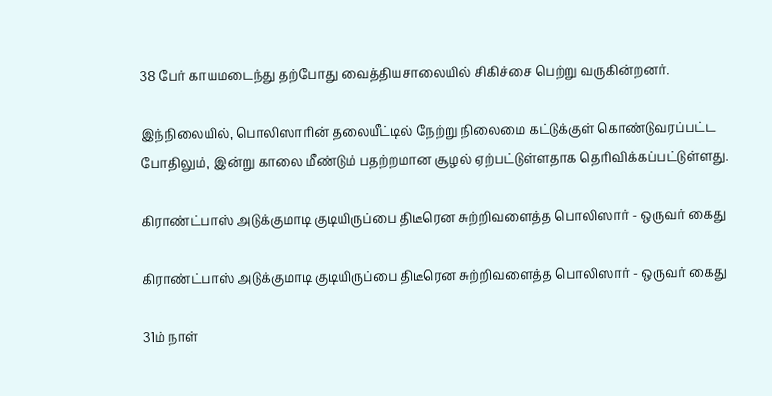38 பேர் காயமடைந்து தற்போது வைத்தியசாலையில் சிகிச்சை பெற்று வருகின்றனர்.

இந்நிலையில், பொலிஸாரின் தலையீட்டில் நேற்று நிலைமை கட்டுக்குள் கொண்டுவரப்பட்ட போதிலும், இன்று காலை மீண்டும் பதற்றமான சூழல் ஏற்பட்டுள்ளதாக தெரிவிக்கப்பட்டுள்ளது.

கிராண்ட்பாஸ் அடுக்குமாடி குடியிருப்பை திடீரென சுற்றிவளைத்த பொலிஸார் - ஒருவர் கைது

கிராண்ட்பாஸ் அடுக்குமாடி குடியிருப்பை திடீரென சுற்றிவளைத்த பொலிஸார் - ஒருவர் கைது

31ம் நாள்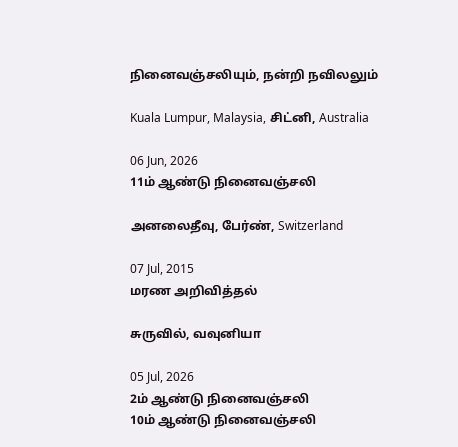நினைவஞ்சலியும், நன்றி நவிலலும்

Kuala Lumpur, Malaysia, சிட்னி, Australia

06 Jun, 2026
11ம் ஆண்டு நினைவஞ்சலி

அனலைதீவு, பேர்ண், Switzerland

07 Jul, 2015
மரண அறிவித்தல்

சுருவில், வவுனியா

05 Jul, 2026
2ம் ஆண்டு நினைவஞ்சலி
10ம் ஆண்டு நினைவஞ்சலி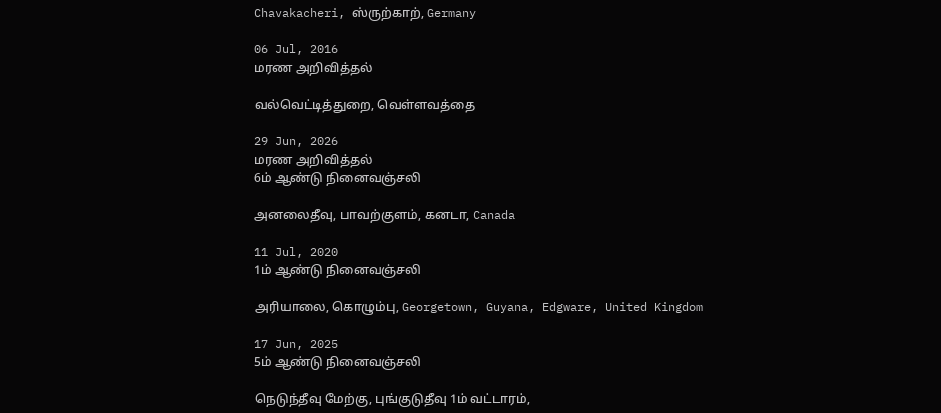Chavakacheri, ஸ்ருற்காற், Germany

06 Jul, 2016
மரண அறிவித்தல்

வல்வெட்டித்துறை, வெள்ளவத்தை

29 Jun, 2026
மரண அறிவித்தல்
6ம் ஆண்டு நினைவஞ்சலி

அனலைதீவு, பாவற்குளம், கனடா, Canada

11 Jul, 2020
1ம் ஆண்டு நினைவஞ்சலி

அரியாலை, கொழும்பு, Georgetown, Guyana, Edgware, United Kingdom

17 Jun, 2025
5ம் ஆண்டு நினைவஞ்சலி

நெடுந்தீவு மேற்கு, புங்குடுதீவு 1ம் வட்டாரம்,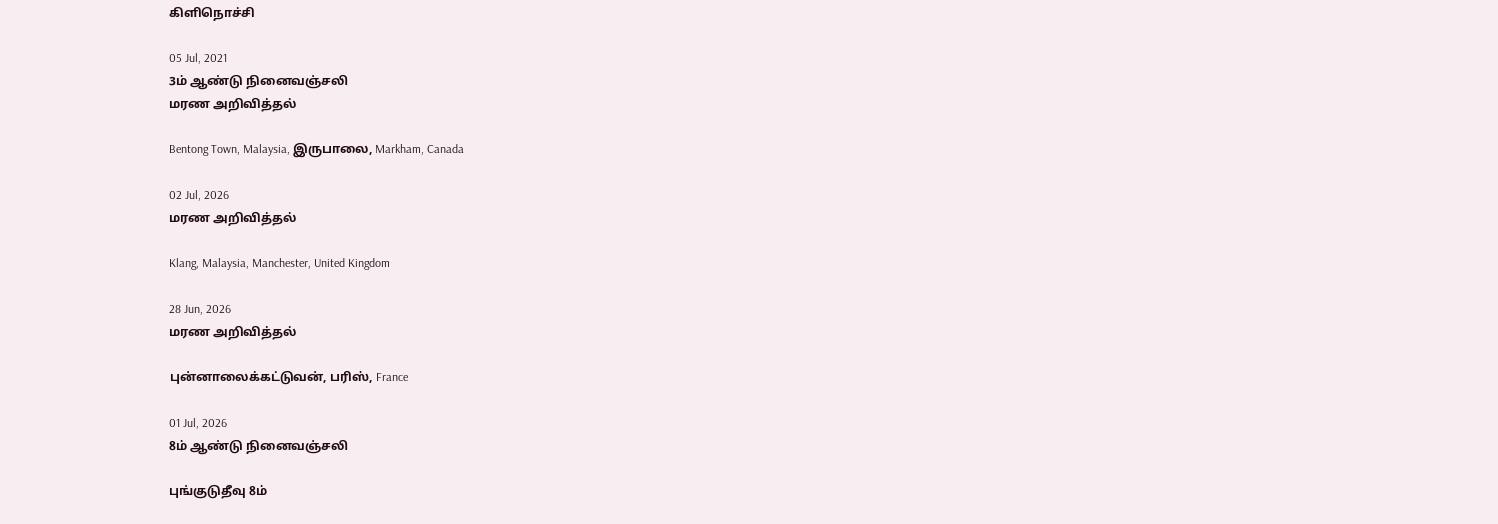கிளிநொச்சி

05 Jul, 2021
3ம் ஆண்டு நினைவஞ்சலி
மரண அறிவித்தல்

Bentong Town, Malaysia, இருபாலை, Markham, Canada

02 Jul, 2026
மரண அறிவித்தல்

Klang, Malaysia, Manchester, United Kingdom

28 Jun, 2026
மரண அறிவித்தல்

புன்னாலைக்கட்டுவன், பரிஸ், France

01 Jul, 2026
8ம் ஆண்டு நினைவஞ்சலி

புங்குடுதீவு 8ம்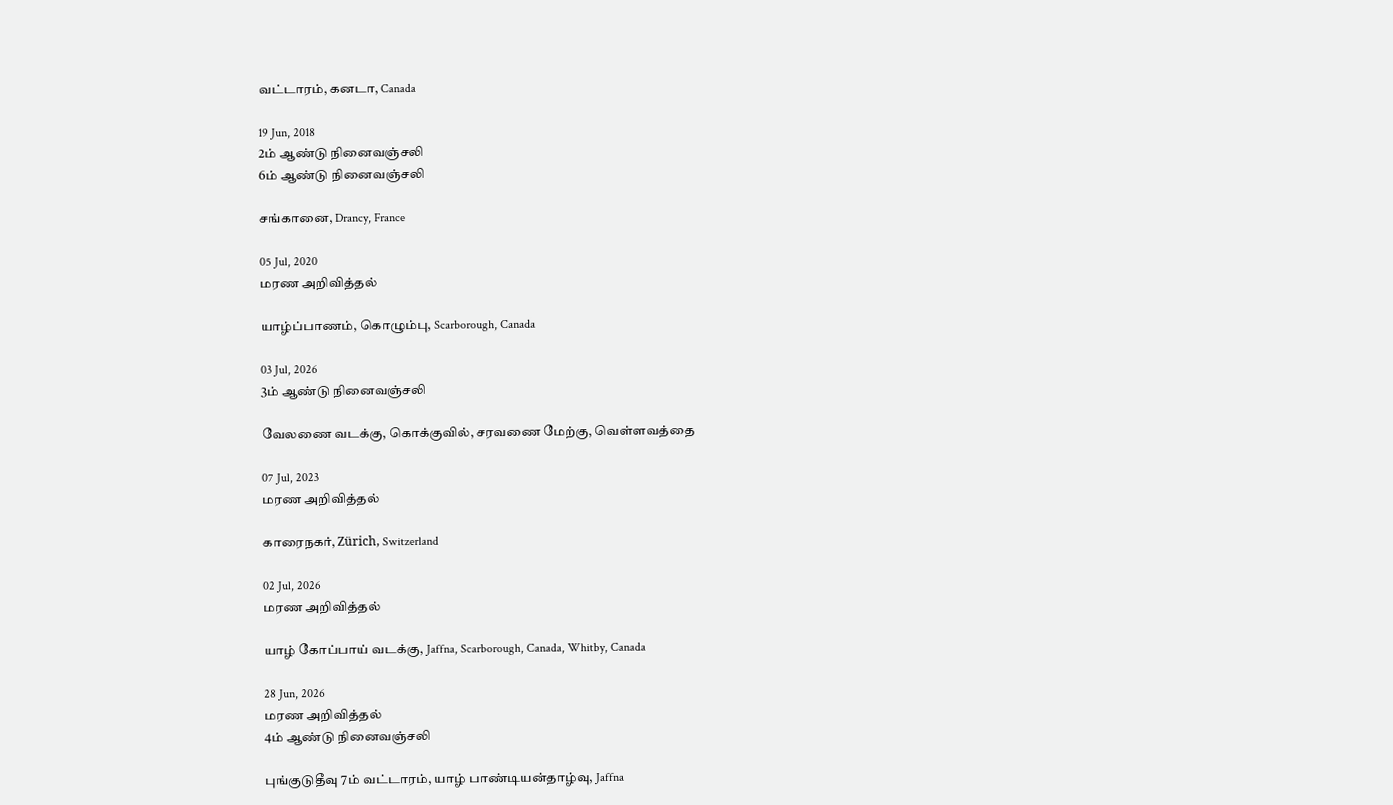வட்டாரம், கனடா, Canada

19 Jun, 2018
2ம் ஆண்டு நினைவஞ்சலி
6ம் ஆண்டு நினைவஞ்சலி

சங்கானை, Drancy, France

05 Jul, 2020
மரண அறிவித்தல்

யாழ்ப்பாணம், கொழும்பு, Scarborough, Canada

03 Jul, 2026
3ம் ஆண்டு நினைவஞ்சலி

வேலணை வடக்கு, கொக்குவில், சரவணை மேற்கு, வெள்ளவத்தை

07 Jul, 2023
மரண அறிவித்தல்

காரைநகர், Zürich, Switzerland

02 Jul, 2026
மரண அறிவித்தல்

யாழ் கோப்பாய் வடக்கு, Jaffna, Scarborough, Canada, Whitby, Canada

28 Jun, 2026
மரண அறிவித்தல்
4ம் ஆண்டு நினைவஞ்சலி

புங்குடுதீவு 7ம் வட்டாரம், யாழ் பாண்டியன்தாழ்வு, Jaffna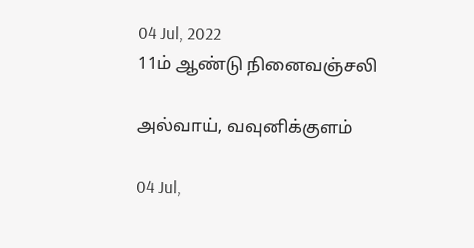04 Jul, 2022
11ம் ஆண்டு நினைவஞ்சலி

அல்வாய், வவுனிக்குளம்

04 Jul,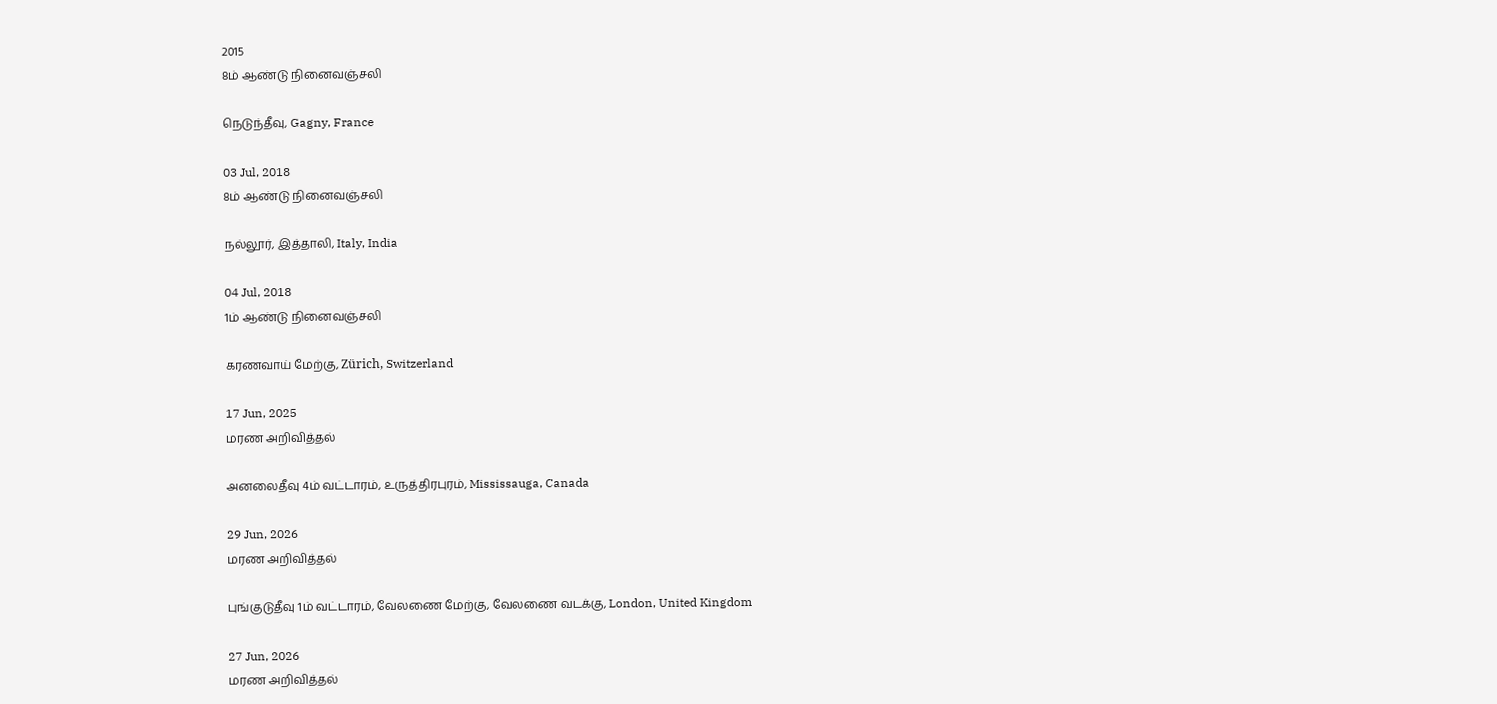2015
8ம் ஆண்டு நினைவஞ்சலி

நெடுந்தீவு, Gagny, France

03 Jul, 2018
8ம் ஆண்டு நினைவஞ்சலி

நல்லூர், இத்தாலி, Italy, India

04 Jul, 2018
1ம் ஆண்டு நினைவஞ்சலி

கரணவாய் மேற்கு, Zürich, Switzerland

17 Jun, 2025
மரண அறிவித்தல்

அனலைதீவு 4ம் வட்டாரம், உருத்திரபுரம், Mississauga, Canada

29 Jun, 2026
மரண அறிவித்தல்

புங்குடுதீவு 1ம் வட்டாரம், வேலணை மேற்கு, வேலணை வடக்கு, London, United Kingdom

27 Jun, 2026
மரண அறிவித்தல்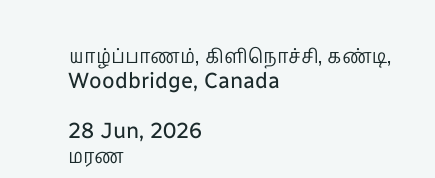யாழ்ப்பாணம், கிளிநொச்சி, கண்டி, Woodbridge, Canada

28 Jun, 2026
மரண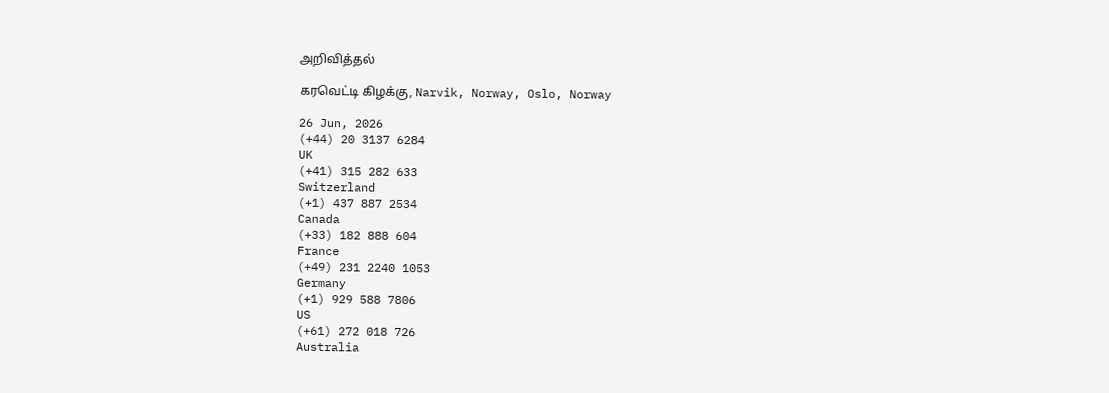அறிவித்தல்

கரவெட்டி கிழக்கு, Narvik, Norway, Oslo, Norway

26 Jun, 2026
(+44) 20 3137 6284
UK
(+41) 315 282 633
Switzerland
(+1) 437 887 2534
Canada
(+33) 182 888 604
France
(+49) 231 2240 1053
Germany
(+1) 929 588 7806
US
(+61) 272 018 726
Australia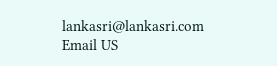lankasri@lankasri.com
Email US